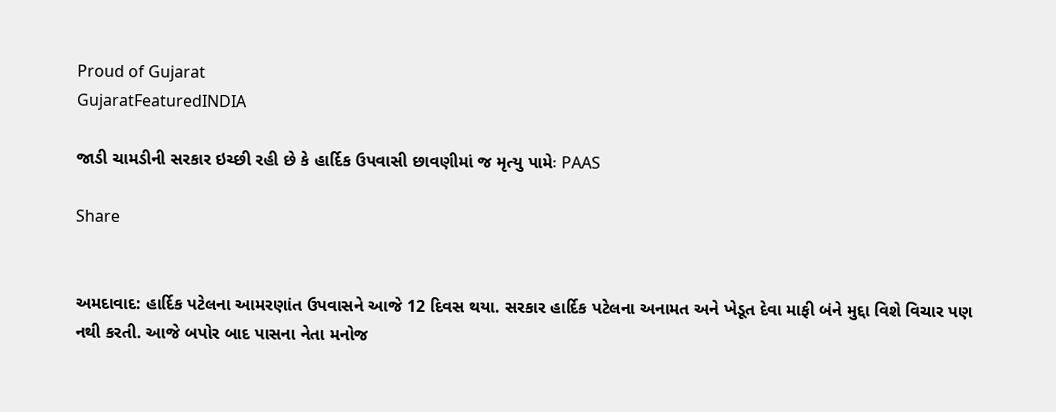Proud of Gujarat
GujaratFeaturedINDIA

જાડી ચામડીની સરકાર ઇચ્છી રહી છે કે હાર્દિક ઉપવાસી છાવણીમાં જ મૃત્યુ પામેઃ PAAS

Share


અમદાવાદ: હાર્દિક પટેલના આમરણાંત ઉપવાસને આજે 12 દિવસ થયા. સરકાર હાર્દિક પટેલના અનામત અને ખેડૂત દેવા માફી બંને મુદ્દા વિશે વિચાર પણ નથી કરતી. આજે બપોર બાદ પાસના નેતા મનોજ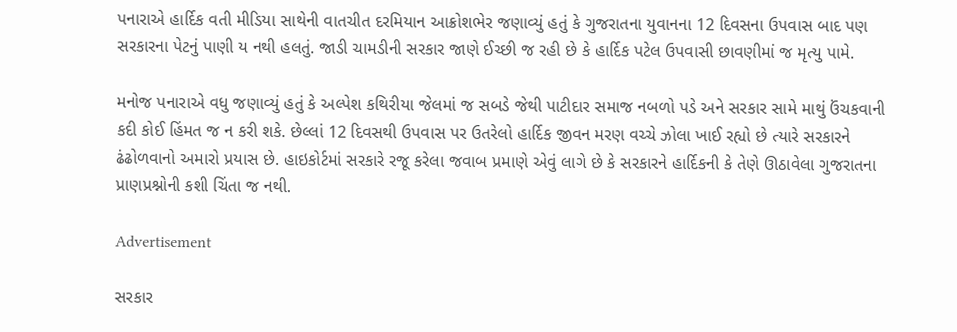પનારાએ હાર્દિક વતી મીડિયા સાથેની વાતચીત દરમિયાન આક્રોશભેર જણાવ્યું હતું કે ગુજરાતના યુવાનના 12 દિવસના ઉપવાસ બાદ પણ સરકારના પેટનું પાણી ય નથી હલતું. જાડી ચામડીની સરકાર જાણે ઈચ્છી જ રહી છે કે હાર્દિક પટેલ ઉપવાસી છાવણીમાં જ મૃત્યુ પામે.

મનોજ પનારાએ વધુ જણાવ્યું હતું કે અલ્પેશ કથિરીયા જેલમાં જ સબડે જેથી પાટીદાર સમાજ નબળો પડે અને સરકાર સામે માથું ઉંચકવાની કદી કોઈ હિંમત જ ન કરી શકે. છેલ્લાં 12 દિવસથી ઉપવાસ પર ઉતરેલો હાર્દિક જીવન મરણ વચ્ચે ઝોલા ખાઈ રહ્યો છે ત્યારે સરકારને ઢંઢોળવાનો અમારો પ્રયાસ છે. હાઇકોર્ટમાં સરકારે રજૂ કરેલા જવાબ પ્રમાણે એવું લાગે છે કે સરકારને હાર્દિકની કે તેણે ઊઠાવેલા ગુજરાતના પ્રાણપ્રશ્નોની કશી ચિંતા જ નથી.

Advertisement

સરકાર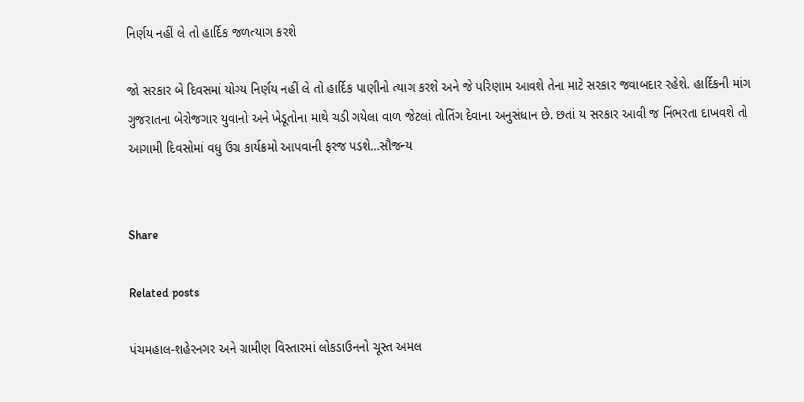નિર્ણય નહીં લે તો હાર્દિક જળત્યાગ કરશે

જો સરકાર બે દિવસમાં યોગ્ય નિર્ણય નહીં લે તો હાર્દિક પાણીનો ત્યાગ કરશે અને જે પરિણામ આવશે તેના માટે સરકાર જવાબદાર રહેશે. હાર્દિકની માંગ ગુજરાતના બેરોજગાર યુવાનો અને ખેડૂતોના માથે ચડી ગયેલા વાળ જેટલાં તોતિંગ દેવાના અનુસંધાન છે. છતાં ય સરકાર આવી જ નિંભરતા દાખવશે તો આગામી દિવસોમાં વધુ ઉગ્ર કાર્યક્રમો આપવાની ફરજ પડશે…સૌજન્ય


Share

Related posts

પંચમહાલ-શહેરનગર અને ગ્રામીણ વિસ્તારમાં લોકડાઉનનો ચૂસ્ત અમલ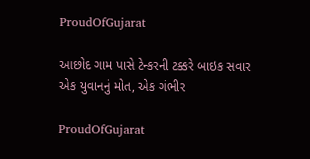ProudOfGujarat

આછોદ ગામ પાસે ટેન્કરની ટક્કરે બાઇક સવાર એક યુવાનનું મોત, એક ગંભીર

ProudOfGujarat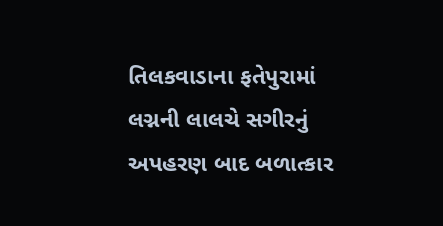તિલકવાડાના ફતેપુરામાં લગ્નની લાલચે સગીરનું અપહરણ બાદ બળાત્કાર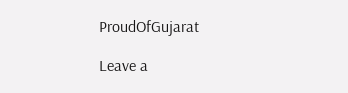ProudOfGujarat

Leave a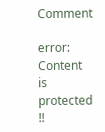Comment

error: Content is protected !!